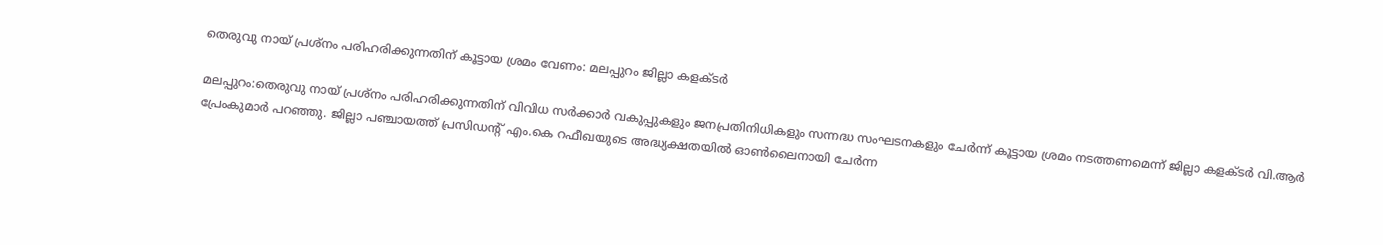തെരുവു നായ് പ്രശ്‌നം പരിഹരിക്കുന്നതിന് കൂട്ടായ ശ്രമം വേണം: മലപ്പുറം ജില്ലാ കളക്ടര്‍

മലപ്പുറം:തെരുവു നായ് പ്രശ്‌നം പരിഹരിക്കുന്നതിന് വിവിധ സര്‍ക്കാര്‍ വകുപ്പുകളും ജനപ്രതിനിധികളും സന്നദ്ധ സംഘടനകളും ചേര്‍ന്ന് കൂട്ടായ ശ്രമം നടത്തണമെന്ന് ജില്ലാ കളക്ടര്‍ വി.ആര്‍ പ്രേംകുമാര്‍ പറഞ്ഞു. ജില്ലാ പഞ്ചായത്ത് പ്രസിഡന്റ് എം.കെ റഫീഖയുടെ അദ്ധ്യക്ഷതയില്‍ ഓണ്‍ലൈനായി ചേര്‍ന്ന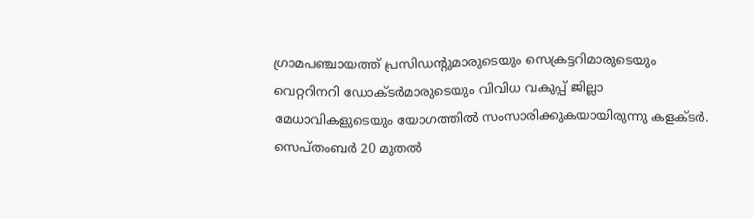ഗ്രാമപഞ്ചായത്ത് പ്രസിഡന്റുമാരുടെയും സെക്രട്ടറിമാരുടെയും വെറ്ററിനറി ഡോക്ടര്‍മാരുടെയും വിവിധ വകുപ്പ് ജില്ലാ മേധാവികളുടെയും യോഗത്തില്‍ സംസാരിക്കുകയായിരുന്നു കളക്ടര്‍. സെപ്തംബര്‍ 20 മുതല്‍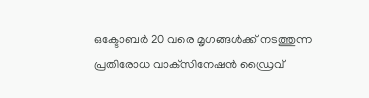ഒക്ടോബര്‍ 20 വരെ മൃഗങ്ങള്‍ക്ക് നടത്തുന്ന പ്രതിരോധ വാക്‌സിനേഷന്‍ ഡ്രൈവ്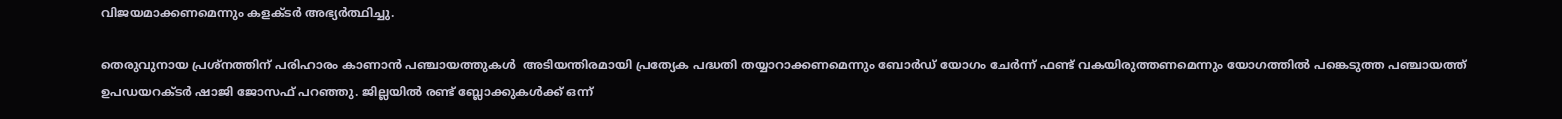വിജയമാക്കണമെന്നും കളക്ടര്‍ അഭ്യര്‍ത്ഥിച്ചു.

തെരുവുനായ പ്രശ്‌നത്തിന് പരിഹാരം കാണാന്‍ പഞ്ചായത്തുകള്‍  അടിയന്തിരമായി പ്രത്യേക പദ്ധതി തയ്യാറാക്കണമെന്നും ബോര്‍ഡ് യോഗം ചേര്‍ന്ന് ഫണ്ട് വകയിരുത്തണമെന്നും യോഗത്തില്‍ പങ്കെടുത്ത പഞ്ചായത്ത് ഉപഡയറക്ടര്‍ ഷാജി ജോസഫ് പറഞ്ഞു. ജില്ലയില്‍ രണ്ട് ബ്ലോക്കുകള്‍ക്ക് ഒന്ന്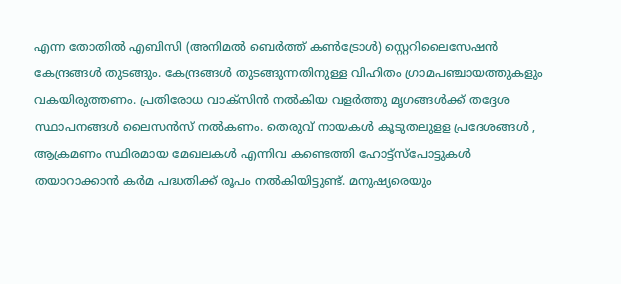എന്ന തോതില്‍ എബിസി (അനിമല്‍ ബെര്‍ത്ത് കണ്‍ട്രോള്‍) സ്റ്റെറിലൈസേഷന്‍ കേന്ദ്രങ്ങള്‍ തുടങ്ങും. കേന്ദ്രങ്ങള്‍ തുടങ്ങുന്നതിനുള്ള വിഹിതം ഗ്രാമപഞ്ചായത്തുകളും വകയിരുത്തണം. പ്രതിരോധ വാക്‌സിന്‍ നല്‍കിയ വളര്‍ത്തു മൃഗങ്ങള്‍ക്ക് തദ്ദേശ സ്ഥാപനങ്ങള്‍ ലൈസന്‍സ് നല്‍കണം. തെരുവ് നായകള്‍ കൂടുതലുളള പ്രദേശങ്ങള്‍ , ആക്രമണം സ്ഥിരമായ മേഖലകള്‍ എന്നിവ കണ്ടെത്തി ഹോട്ട്‌സ്‌പോട്ടുകള്‍ തയാറാക്കാന്‍ കര്‍മ പദ്ധതിക്ക് രൂപം നല്‍കിയിട്ടുണ്ട്. മനുഷ്യരെയും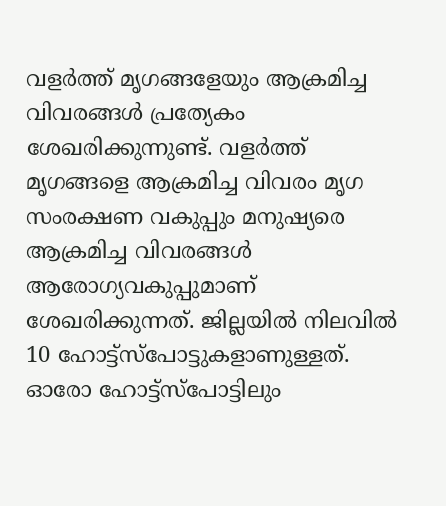വളര്‍ത്ത് മൃഗങ്ങളേയും ആക്രമിച്ച വിവരങ്ങള്‍ പ്രത്യേകം ശേഖരിക്കുന്നുണ്ട്. വളര്‍ത്ത് മൃഗങ്ങളെ ആക്രമിച്ച വിവരം മൃഗ സംരക്ഷണ വകുപ്പും മനുഷ്യരെ ആക്രമിച്ച വിവരങ്ങള്‍ ആരോഗ്യവകുപ്പുമാണ് ശേഖരിക്കുന്നത്. ജില്ലയില്‍ നിലവില്‍ 10 ഹോട്ട്‌സ്‌പോട്ടുകളാണുള്ളത്. ഓരോ ഹോട്ട്‌സ്‌പോട്ടിലും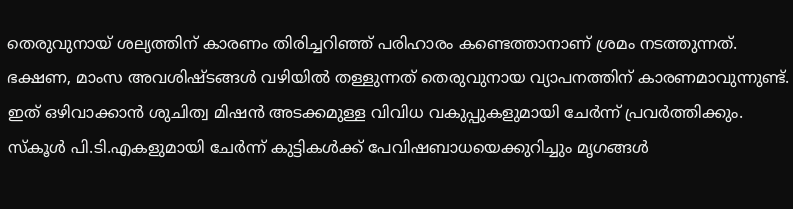തെരുവുനായ് ശല്യത്തിന് കാരണം തിരിച്ചറിഞ്ഞ് പരിഹാരം കണ്ടെത്താനാണ് ശ്രമം നടത്തുന്നത്. ഭക്ഷണ, മാംസ അവശിഷ്ടങ്ങള്‍ വഴിയില്‍ തള്ളുന്നത് തെരുവുനായ വ്യാപനത്തിന് കാരണമാവുന്നുണ്ട്. ഇത് ഒഴിവാക്കാന്‍ ശുചിത്വ മിഷന്‍ അടക്കമുള്ള വിവിധ വകുപ്പുകളുമായി ചേര്‍ന്ന് പ്രവര്‍ത്തിക്കും. സ്‌കൂള്‍ പി.ടി.എകളുമായി ചേര്‍ന്ന് കുട്ടികള്‍ക്ക് പേവിഷബാധയെക്കുറിച്ചും മൃഗങ്ങള്‍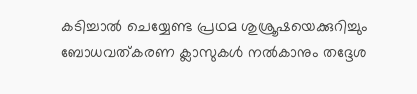കടിച്ചാല്‍ ചെയ്യേണ്ട പ്രഥമ ശുശ്രൂഷയെക്കുറിച്ചും ബോധവത്കരണ ക്ലാസുകള്‍ നല്‍കാനും തദ്ദേശ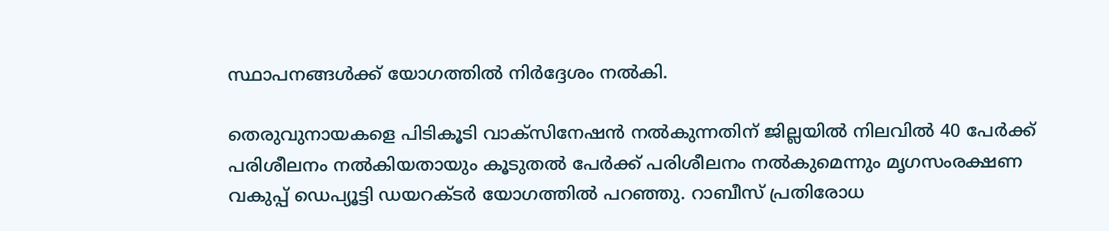സ്ഥാപനങ്ങള്‍ക്ക് യോഗത്തില്‍ നിര്‍ദ്ദേശം നല്‍കി.

തെരുവുനായകളെ പിടികൂടി വാക്‌സിനേഷന്‍ നല്‍കുന്നതിന് ജില്ലയില്‍ നിലവില്‍ 40 പേര്‍ക്ക് പരിശീലനം നല്‍കിയതായും കൂടുതല്‍ പേര്‍ക്ക് പരിശീലനം നല്‍കുമെന്നും മൃഗസംരക്ഷണ വകുപ്പ് ഡെപ്യൂട്ടി ഡയറക്ടര്‍ യോഗത്തില്‍ പറഞ്ഞു. റാബീസ് പ്രതിരോധ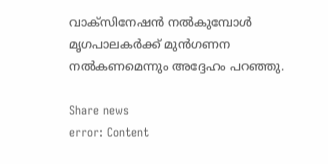വാക്‌സിനേഷന്‍ നല്‍കുമ്പോള്‍ മൃഗപാലകര്‍ക്ക് മുന്‍ഗണന നല്‍കണമെന്നും അദ്ദേഹം പറഞ്ഞു.

Share news
error: Content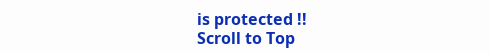is protected !!
Scroll to Top